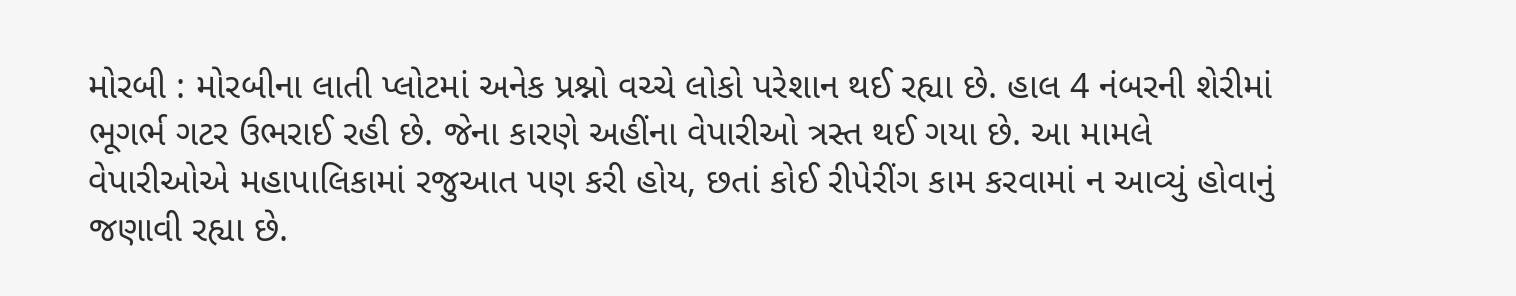મોરબી : મોરબીના લાતી પ્લોટમાં અનેક પ્રશ્નો વચ્ચે લોકો પરેશાન થઈ રહ્યા છે. હાલ 4 નંબરની શેરીમાં ભૂગર્ભ ગટર ઉભરાઈ રહી છે. જેના કારણે અહીંના વેપારીઓ ત્રસ્ત થઈ ગયા છે. આ મામલે વેપારીઓએ મહાપાલિકામાં રજુઆત પણ કરી હોય, છતાં કોઈ રીપેરીંગ કામ કરવામાં ન આવ્યું હોવાનું જણાવી રહ્યા છે.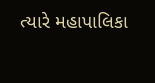ત્યારે મહાપાલિકા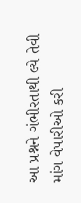આ પ્રશ્નને ગંભીરતાથી લ્યે તેવી માંગ વેપારીઓ કરી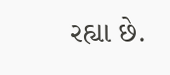રહ્યા છે.